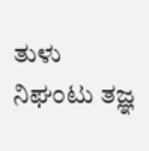ತುಳು ನಿಘಂಟು ತಜ್ಞ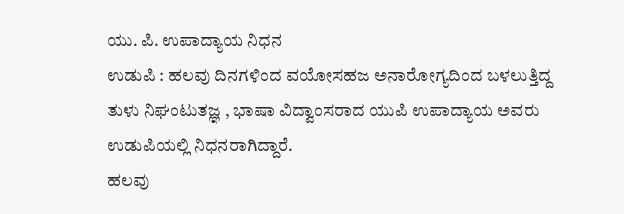ಯು. ಪಿ. ಉಪಾದ್ಯಾಯ ನಿಧನ
ಉಡುಪಿ : ಹಲವು ದಿನಗಳಿಂದ ವಯೋಸಹಜ ಅನಾರೋಗ್ಯದಿಂದ ಬಳಲುತ್ತಿದ್ದ ತುಳು ನಿಘಂಟುತಜ್ಞ , ಭಾಷಾ ವಿದ್ವಾಂಸರಾದ ಯುಪಿ ಉಪಾದ್ಯಾಯ ಅವರು ಉಡುಪಿಯಲ್ಲಿ ನಿಧನರಾಗಿದ್ದಾರೆ.
ಹಲವು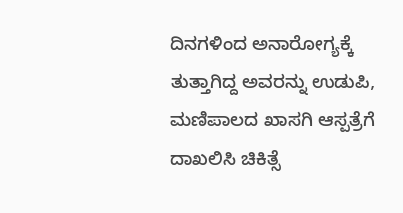ದಿನಗಳಿಂದ ಅನಾರೋಗ್ಯಕ್ಕೆ ತುತ್ತಾಗಿದ್ದ ಅವರನ್ನು ಉಡುಪಿ, ಮಣಿಪಾಲದ ಖಾಸಗಿ ಆಸ್ಪತ್ರೆಗೆ ದಾಖಲಿಸಿ ಚಿಕಿತ್ಸೆ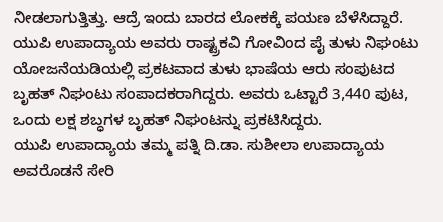ನೀಡಲಾಗುತ್ತಿತ್ತು. ಆದ್ರೆ ಇಂದು ಬಾರದ ಲೋಕಕ್ಕೆ ಪಯಣ ಬೆಳೆಸಿದ್ದಾರೆ.
ಯುಪಿ ಉಪಾದ್ಯಾಯ ಅವರು ರಾಷ್ಟ್ರಕವಿ ಗೋವಿಂದ ಪೈ ತುಳು ನಿಘಂಟು ಯೋಜನೆಯಡಿಯಲ್ಲಿ ಪ್ರಕಟವಾದ ತುಳು ಭಾಷೆಯ ಆರು ಸಂಪುಟದ ಬೃಹತ್ ನಿಘಂಟು ಸಂಪಾದಕರಾಗಿದ್ದರು. ಅವರು ಒಟ್ಟಾರೆ 3,440 ಪುಟ, ಒಂದು ಲಕ್ಷ ಶಬ್ಧಗಳ ಬೃಹತ್ ನಿಘಂಟನ್ನು ಪ್ರಕಟಿಸಿದ್ದರು.
ಯುಪಿ ಉಪಾದ್ಯಾಯ ತಮ್ಮ ಪತ್ನಿ ದಿ.ಡಾ. ಸುಶೀಲಾ ಉಪಾದ್ಯಾಯ ಅವರೊಡನೆ ಸೇರಿ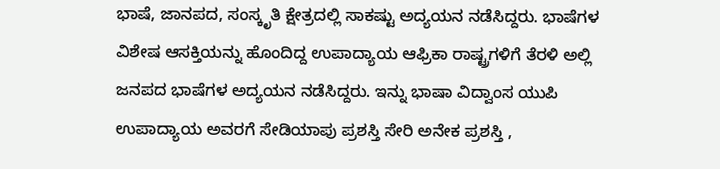ಭಾಷೆ, ಜಾನಪದ, ಸಂಸ್ಕೃತಿ ಕ್ಷೇತ್ರದಲ್ಲಿ ಸಾಕಷ್ಟು ಅದ್ಯಯನ ನಡೆಸಿದ್ದರು. ಭಾಷೆಗಳ ವಿಶೇಷ ಆಸಕ್ತಿಯನ್ನು ಹೊಂದಿದ್ದ ಉಪಾದ್ಯಾಯ ಆಫ್ರಿಕಾ ರಾಷ್ಟ್ರಗಳಿಗೆ ತೆರಳಿ ಅಲ್ಲಿ ಜನಪದ ಭಾಷೆಗಳ ಅದ್ಯಯನ ನಡೆಸಿದ್ದರು. ಇನ್ನು ಭಾಷಾ ವಿದ್ವಾಂಸ ಯುಪಿ ಉಪಾದ್ಯಾಯ ಅವರಗೆ ಸೇಡಿಯಾಪು ಪ್ರಶಸ್ತಿ ಸೇರಿ ಅನೇಕ ಪ್ರಶಸ್ತಿ ,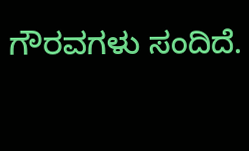ಗೌರವಗಳು ಸಂದಿದೆ.